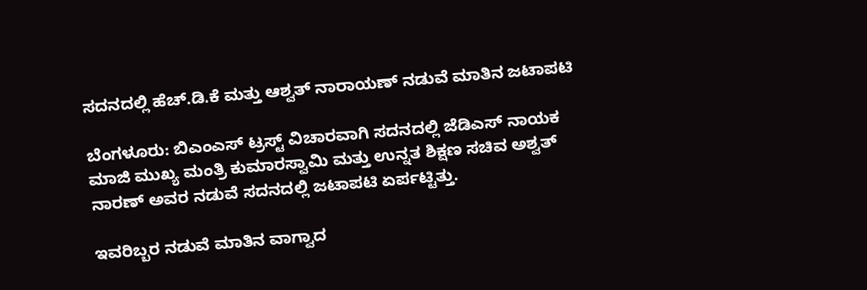ಸದನದಲ್ಲಿ ಹೆಚ್.ಡಿ.ಕೆ ಮತ್ತು ಆಶ್ವತ್‌ ನಾರಾಯಣ್‌ ನಡುವೆ ಮಾತಿನ ಜಟಾಪಟಿ

ಬೆಂಗಳೂರು: ಬಿಎಂಎಸ್‌ ಟ್ರಸ್ಟ್‌ ವಿಚಾರವಾಗಿ ಸದನದಲ್ಲಿ ಜೆಡಿಎಸ್‌ ನಾಯಕ ಮಾಜಿ ಮುಖ್ಯ ಮಂತ್ರಿ ಕುಮಾರಸ್ವಾಮಿ ಮತ್ತು ಉನ್ನತ ಶಿಕ್ಷಣ ಸಚಿವ ಅಶ್ವತ್‌ ನಾರಣ್‌ ಅವರ ನಡುವೆ ಸದನದಲ್ಲಿ ಜಟಾಪಟಿ ಏರ್ಪಟ್ಟಿತ್ತು.

ಇವರಿಬ್ಬರ ನಡುವೆ ಮಾತಿನ ವಾಗ್ವಾದ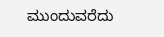ಮುಂದುವರೆದು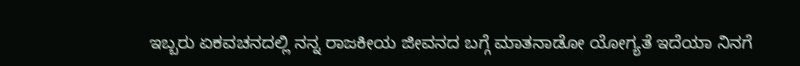ಇಬ್ಬರು ಏಕವಚನದಲ್ಲಿ ನನ್ನ ರಾಜಕೀಯ ಜೀವನದ ಬಗ್ಗೆ ಮಾತನಾಡೋ ಯೋಗ್ಯತೆ ಇದೆಯಾ ನಿನಗೆ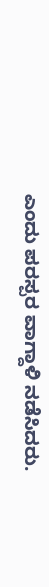ಎಂದು ಪರಸ್ಪರ ವಾಗ್ದಾಳಿ ನಡೆಸಿದರು.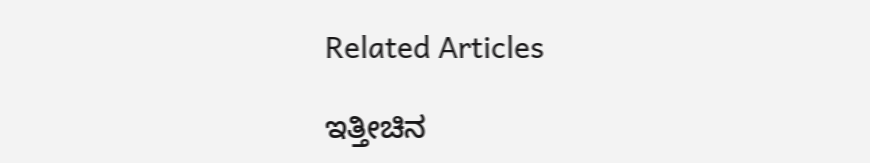Related Articles

ಇತ್ತೀಚಿನ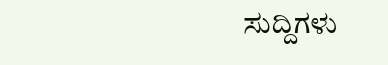ಸುದ್ದಿಗಳು